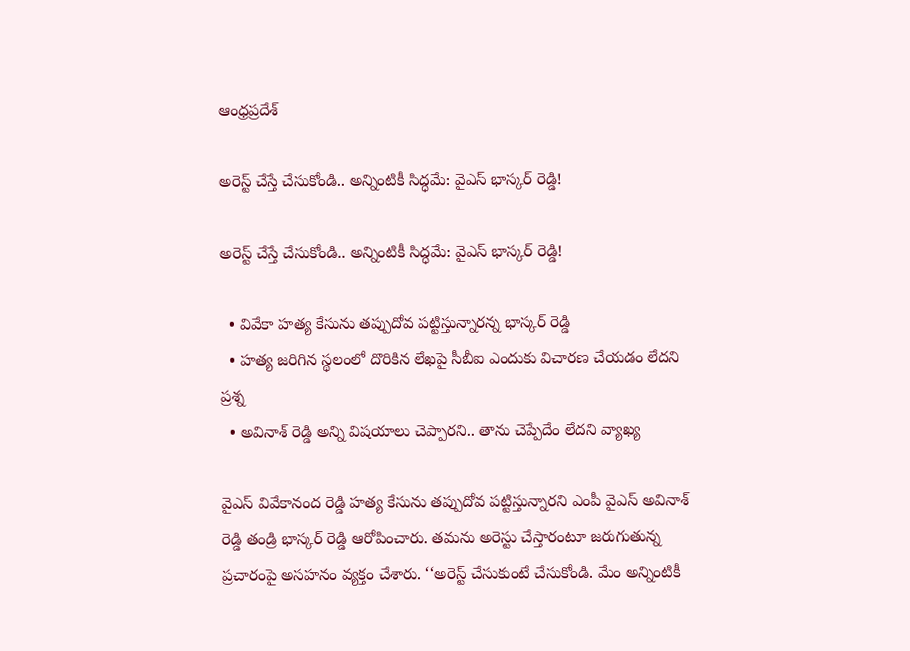ఆంధ్రప్రదేశ్

అరెస్ట్ చేస్తే చేసుకోండి.. అన్నింటికీ సిద్ధమే: వైఎస్ భాస్కర్ రెడ్డి!

అరెస్ట్ చేస్తే చేసుకోండి.. అన్నింటికీ సిద్ధమే: వైఎస్ భాస్కర్ రెడ్డి!

  • వివేకా హత్య కేసును తప్పుదోవ పట్టిస్తున్నారన్న భాస్కర్ రెడ్డి
  • హత్య జరిగిన స్థలంలో దొరికిన లేఖపై సీబీఐ ఎందుకు విచారణ చేయడం లేదని ప్రశ్న
  • అవినాశ్ రెడ్డి అన్ని విషయాలు చెప్పారని.. తాను చెప్పేదేం లేదని వ్యాఖ్య

వైఎస్ వివేకానంద రెడ్డి హత్య కేసును తప్పుదోవ పట్టిస్తున్నారని ఎంపీ వైఎస్ అవినాశ్ రెడ్డి తండ్రి భాస్కర్ రెడ్డి ఆరోపించారు. తమను అరెస్టు చేస్తారంటూ జరుగుతున్న ప్రచారంపై అసహనం వ్యక్తం చేశారు. ‘‘అరెస్ట్ చేసుకుంటే చేసుకోండి. మేం అన్నింటికీ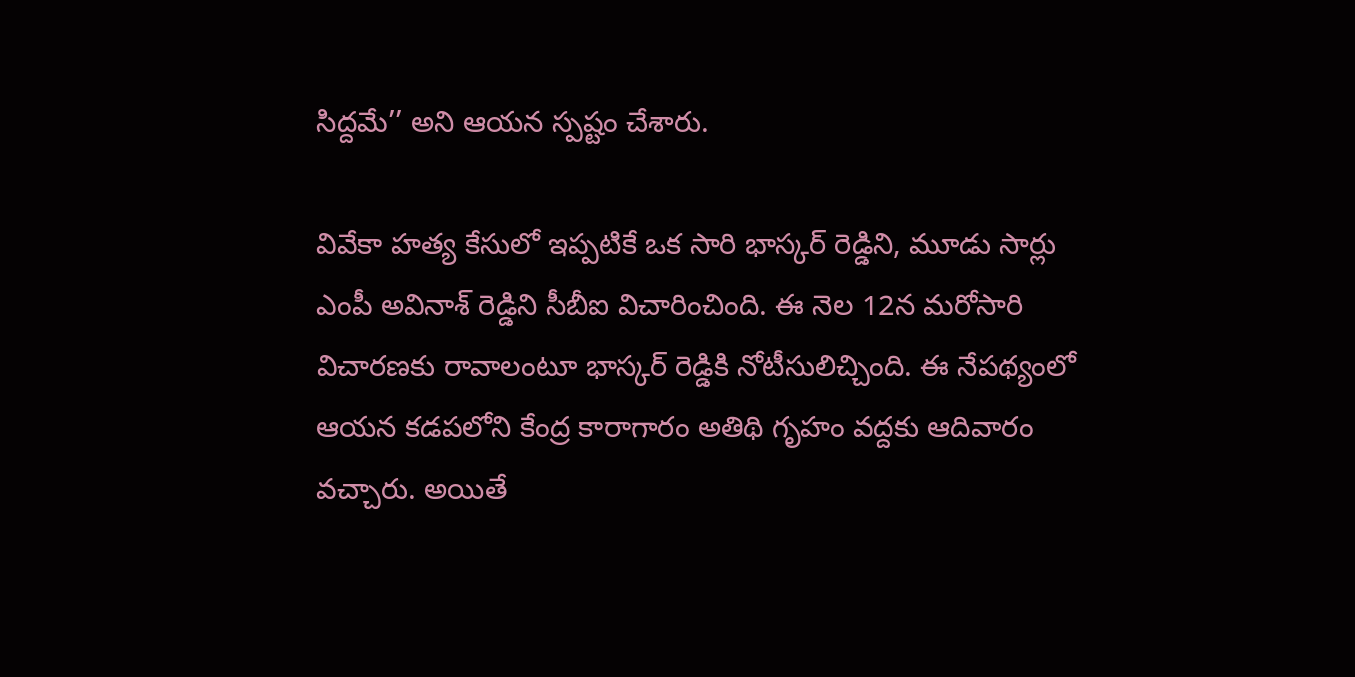సిద్దమే’’ అని ఆయన స్పష్టం చేశారు.

వివేకా హత్య కేసులో ఇప్పటికే ఒక సారి భాస్కర్ రెడ్డిని, మూడు సార్లు ఎంపీ అవినాశ్ రెడ్డిని సీబీఐ విచారించింది. ఈ నెల 12న మరోసారి విచారణకు రావాలంటూ భాస్కర్ రెడ్డికి నోటీసులిచ్చింది. ఈ నేపథ్యంలో ఆయన కడపలోని కేంద్ర కారాగారం అతిథి గృహం వద్దకు ఆదివారం వచ్చారు. అయితే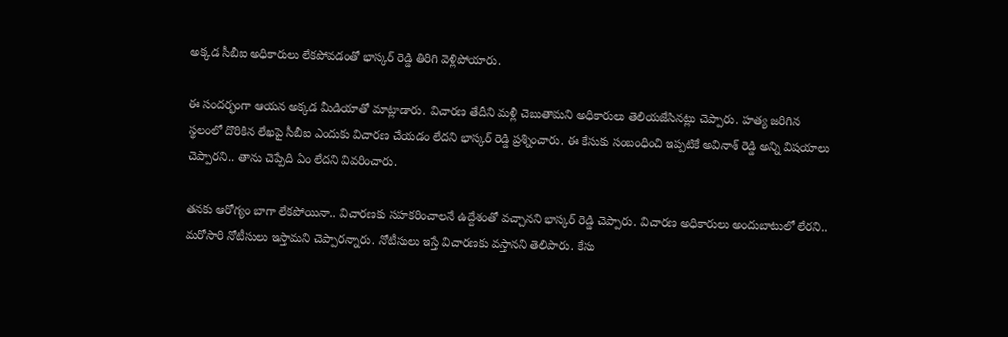అక్కడ సీబీఐ అధికారులు లేకపోవడంతో భాస్కర్ రెడ్డి తిరిగి వెళ్లిపోయారు.

ఈ సందర్భంగా ఆయన అక్కడ మీడియాతో మాట్లాడారు. విచారణ తేదీని మళ్లీ చెబుతామని అధికారులు తెలియజేసినట్లు చెప్పారు. హత్య జరిగిన స్థలంలో దొరికిన లేఖపై సీబీఐ ఎందుకు విచారణ చేయడం లేదని భాస్కర్ రెడ్డి ప్రశ్నించారు. ఈ కేసుకు సంబంధించి ఇప్పటికే అవినాశ్ రెడ్డి అన్ని విషయాలు చెప్పారని.. తాను చెప్పేది ఏం లేదని వివరించారు.

తనకు ఆరోగ్యం బాగా లేకపోయినా.. విచారణకు సహకరించాలనే ఉద్దేశంతో వచ్చానని భాస్కర్ రెడ్డి చెప్పారు. విచారణ అధికారులు అందుబాటులో లేరని.. మరోసారి నోటీసులు ఇస్తామని చెప్పారన్నారు. నోటీసులు ఇస్తే విచారణకు వస్తానని తెలిపారు. కేసు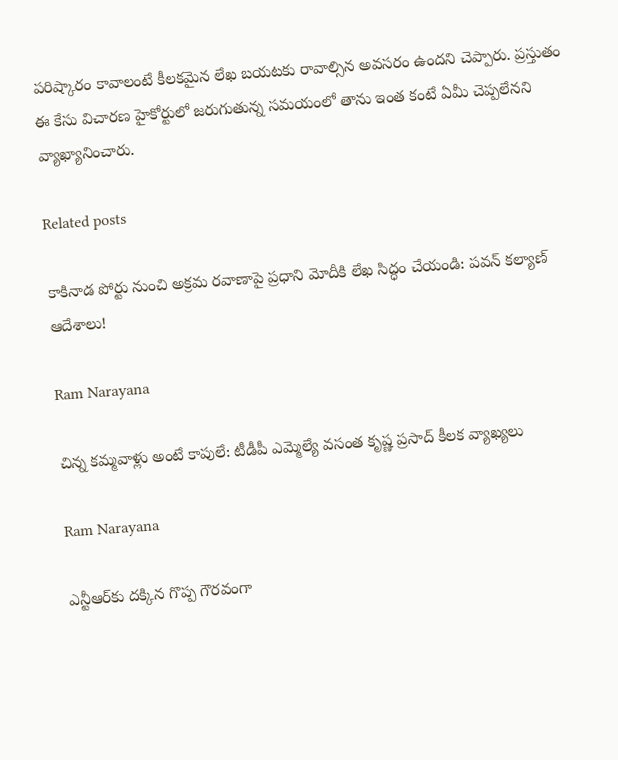పరిష్కారం కావాలంటే కీలకమైన లేఖ బయటకు రావాల్సిన అవసరం ఉందని చెప్పారు. ప్రస్తుతం ఈ కేసు విచారణ హైకోర్టులో జరుగుతున్న సమయంలో తాను ఇంత కంటే ఏమీ చెప్పలేనని వ్యాఖ్యానించారు.

Related posts

కాకినాడ పోర్టు నుంచి అక్రమ రవాణాపై ప్రధాని మోదీకి లేఖ సిద్ధం చేయండి: పవన్ కల్యాణ్ ఆదేశాలు!

Ram Narayana

చిన్న కమ్మవాళ్లు అంటే కాపులే: టీడీపీ ఎమ్మెల్యే వసంత కృష్ణ ప్రసాద్ కీలక వ్యాఖ్యలు

Ram Narayana

ఎన్టీఆర్‌‌కు దక్కిన గొప్ప గౌరవంగా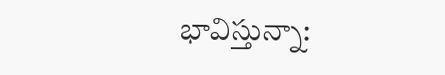భావిస్తున్నా: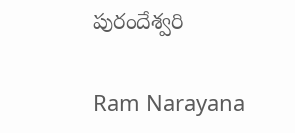పురందేశ్వరి

Ram Narayana